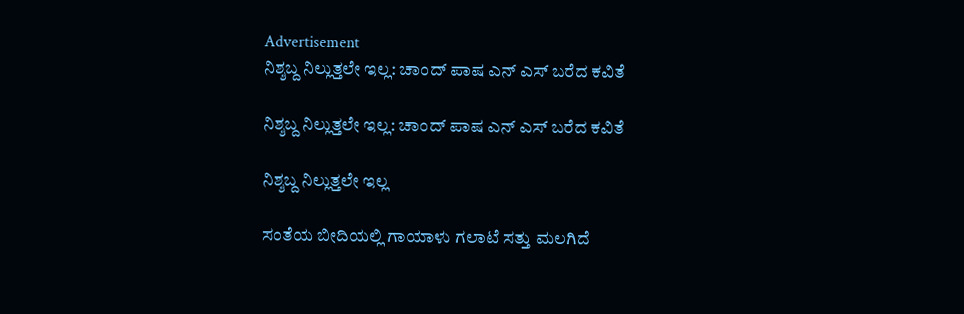Advertisement
ನಿಶ್ಶಬ್ದ ನಿಲ್ಲುತ್ತಲೇ ಇಲ್ಲ: ಚಾಂದ್ ಪಾಷ ಎನ್ ಎಸ್ ಬರೆದ ಕವಿತೆ

ನಿಶ್ಶಬ್ದ ನಿಲ್ಲುತ್ತಲೇ ಇಲ್ಲ: ಚಾಂದ್ ಪಾಷ ಎನ್ ಎಸ್ ಬರೆದ ಕವಿತೆ

ನಿಶ್ಶಬ್ದ ನಿಲ್ಲುತ್ತಲೇ ಇಲ್ಲ

ಸಂತೆಯ ಬೀದಿಯಲ್ಲಿ ಗಾಯಾಳು ಗಲಾಟೆ ಸತ್ತು ಮಲಗಿದೆ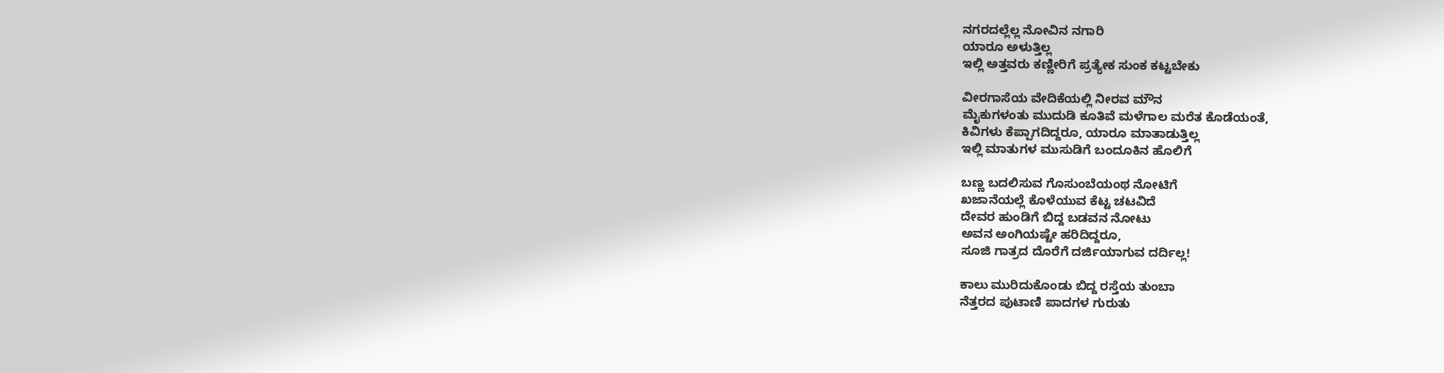ನಗರದಲ್ಲೆಲ್ಲ ನೋವಿನ ನಗಾರಿ
ಯಾರೂ ಅಳುತ್ತಿಲ್ಲ
ಇಲ್ಲಿ ಅತ್ತವರು ಕಣ್ಣೀರಿಗೆ ಪ್ರತ್ಯೇಕ ಸುಂಕ ಕಟ್ಟಬೇಕು

ವೀರಗಾಸೆಯ ವೇದಿಕೆಯಲ್ಲಿ ನೀರವ ಮೌನ
ಮೈಕುಗಳಂತು ಮುದುಡಿ ಕೂತಿವೆ ಮಳೆಗಾಲ ಮರೆತ ಕೊಡೆಯಂತೆ,
ಕಿವಿಗಳು ಕೆಪ್ಪಾಗದಿದ್ದರೂ, ಯಾರೂ ಮಾತಾಡುತ್ತಿಲ್ಲ
ಇಲ್ಲಿ ಮಾತುಗಳ ಮುಸುಡಿಗೆ ಬಂದೂಕಿನ ಹೊಲಿಗೆ

ಬಣ್ಣ ಬದಲಿಸುವ ಗೊಸುಂಬೆಯಂಥ ನೋಟಿಗೆ
ಖಜಾನೆಯಲ್ಲೆ ಕೊಳೆಯುವ ಕೆಟ್ಟ ಚಟವಿದೆ
ದೇವರ ಹುಂಡಿಗೆ ಬಿದ್ದ ಬಡವನ ನೋಟು
ಅವನ ಅಂಗಿಯಷ್ಟೇ ಹರಿದಿದ್ದರೂ,
ಸೂಜಿ ಗಾತ್ರದ ದೊರೆಗೆ ದರ್ಜಿಯಾಗುವ ದರ್ದಿಲ್ಲ!

ಕಾಲು ಮುರಿದುಕೊಂಡು ಬಿದ್ದ ರಸ್ತೆಯ ತುಂಬಾ
ನೆತ್ತರದ ಪುಟಾಣಿ ಪಾದಗಳ ಗುರುತು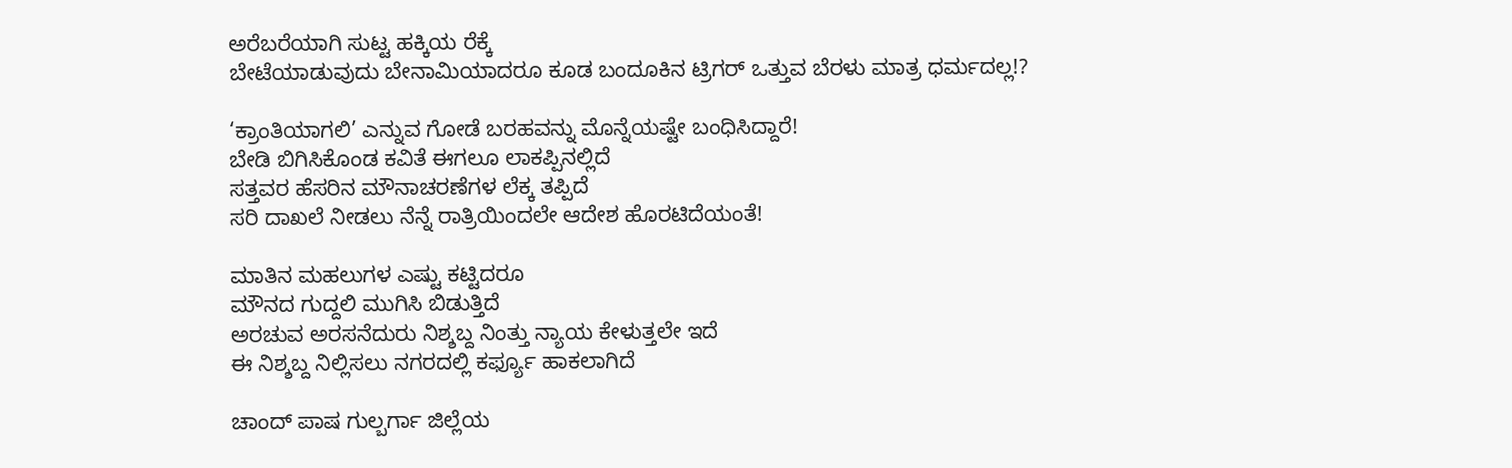ಅರೆಬರೆಯಾಗಿ ಸುಟ್ಟ ಹಕ್ಕಿಯ ರೆಕ್ಕೆ
ಬೇಟೆಯಾಡುವುದು ಬೇನಾಮಿಯಾದರೂ ಕೂಡ ಬಂದೂಕಿನ ಟ್ರಿಗರ್ ಒತ್ತುವ ಬೆರಳು ಮಾತ್ರ ಧರ್ಮದಲ್ಲ!?

‘ಕ್ರಾಂತಿಯಾಗಲಿ’ ಎನ್ನುವ ಗೋಡೆ ಬರಹವನ್ನು ಮೊನ್ನೆಯಷ್ಟೇ ಬಂಧಿಸಿದ್ದಾರೆ!
ಬೇಡಿ ಬಿಗಿಸಿಕೊಂಡ ಕವಿತೆ ಈಗಲೂ ಲಾಕಪ್ಪಿನಲ್ಲಿದೆ
ಸತ್ತವರ ಹೆಸರಿನ ಮೌನಾಚರಣೆಗಳ ಲೆಕ್ಕ ತಪ್ಪಿದೆ
ಸರಿ ದಾಖಲೆ ನೀಡಲು ನೆನ್ನೆ ರಾತ್ರಿಯಿಂದಲೇ ಆದೇಶ ಹೊರಟಿದೆಯಂತೆ!

ಮಾತಿನ ಮಹಲುಗಳ ಎಷ್ಟು ಕಟ್ಟಿದರೂ
ಮೌನದ ಗುದ್ದಲಿ ಮುಗಿಸಿ ಬಿಡುತ್ತಿದೆ
ಅರಚುವ ಅರಸನೆದುರು ನಿಶ್ಶಬ್ದ ನಿಂತ್ತು ನ್ಯಾಯ ಕೇಳುತ್ತಲೇ ಇದೆ
ಈ ನಿಶ್ಶಬ್ದ ನಿಲ್ಲಿಸಲು ನಗರದಲ್ಲಿ ಕರ್ಫ್ಯೂ ಹಾಕಲಾಗಿದೆ

ಚಾಂದ್ ಪಾಷ ಗುಲ್ಬರ್ಗಾ ಜಿಲ್ಲೆಯ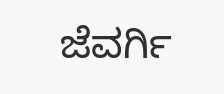ಜೆವರ್ಗಿ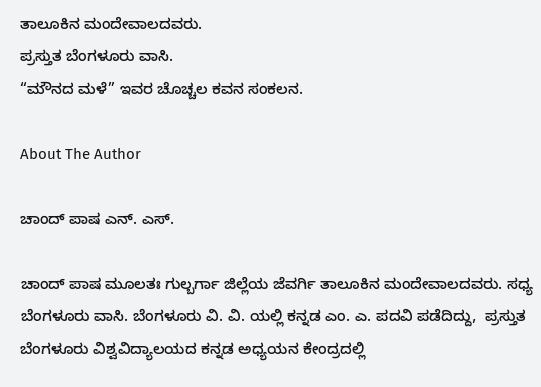ತಾಲೂಕಿನ ಮಂದೇವಾಲದವರು.
ಪ್ರಸ್ತುತ ಬೆಂಗಳೂರು ವಾಸಿ.
“ಮೌನದ ಮಳೆ” ಇವರ ಚೊಚ್ಚಲ ಕವನ ಸಂಕಲನ.

About The Author

ಚಾಂದ್ ಪಾಷ ಎನ್. ಎಸ್.

ಚಾಂದ್ ಪಾಷ ಮೂಲತಃ ಗುಲ್ಬರ್ಗಾ ಜಿಲ್ಲೆಯ ಜೆವರ್ಗಿ ತಾಲೂಕಿನ ಮಂದೇವಾಲದವರು. ಸಧ್ಯ ಬೆಂಗಳೂರು ವಾಸಿ. ಬೆಂಗಳೂರು ವಿ. ವಿ. ಯಲ್ಲಿ ಕನ್ನಡ ಎಂ. ಎ. ಪದವಿ ಪಡೆದಿದ್ದು,  ಪ್ರಸ್ತುತ ಬೆಂಗಳೂರು ವಿಶ್ವವಿದ್ಯಾಲಯದ ಕನ್ನಡ ಅಧ್ಯಯನ ಕೇಂದ್ರದಲ್ಲಿ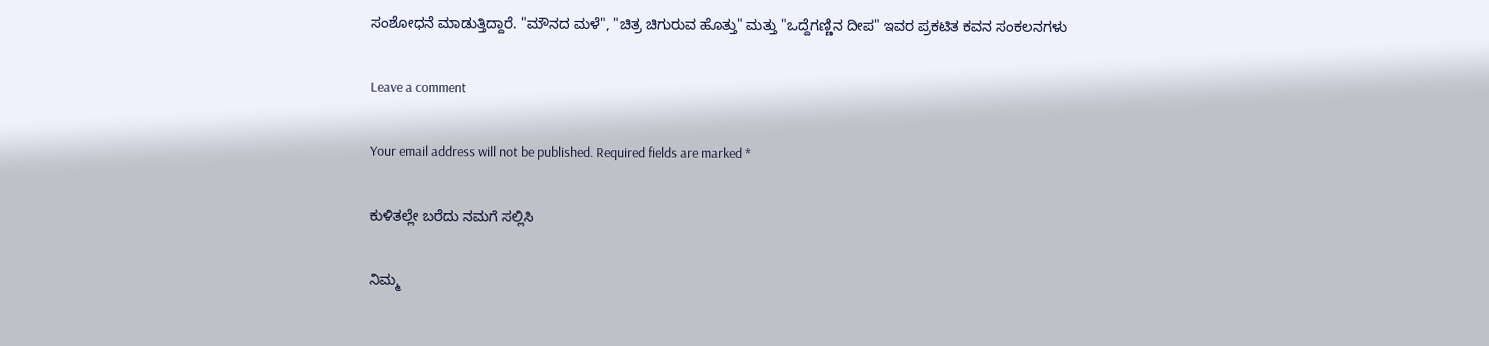ಸಂಶೋಧನೆ ಮಾಡುತ್ತಿದ್ದಾರೆ. "ಮೌನದ ಮಳೆ", "ಚಿತ್ರ ಚಿಗುರುವ ಹೊತ್ತು" ಮತ್ತು "ಒದ್ದೆಗಣ್ಣಿನ ದೀಪ" ಇವರ ಪ್ರಕಟಿತ ಕವನ ಸಂಕಲನಗಳು

Leave a comment

Your email address will not be published. Required fields are marked *

ಕುಳಿತಲ್ಲೇ ಬರೆದು ನಮಗೆ ಸಲ್ಲಿಸಿ

ನಿಮ್ಮ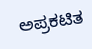ಅಪ್ರಕಟಿತ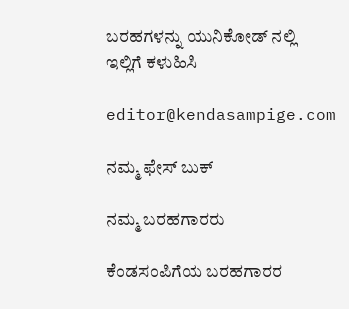ಬರಹಗಳನ್ನು ಯುನಿಕೋಡ್ ನಲ್ಲಿ ಇಲ್ಲಿಗೆ ಕಳುಹಿಸಿ

editor@kendasampige.com

ನಮ್ಮ ಫೇಸ್ ಬುಕ್

ನಮ್ಮ ಬರಹಗಾರರು

ಕೆಂಡಸಂಪಿಗೆಯ ಬರಹಗಾರರ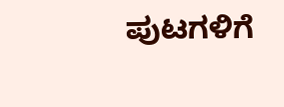ಪುಟಗಳಿಗೆ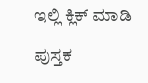ಇಲ್ಲಿ ಕ್ಲಿಕ್ ಮಾಡಿ

ಪುಸ್ತಕ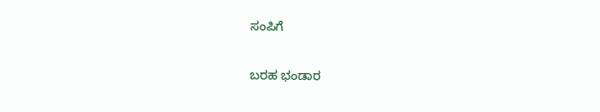ಸಂಪಿಗೆ

ಬರಹ ಭಂಡಾರ